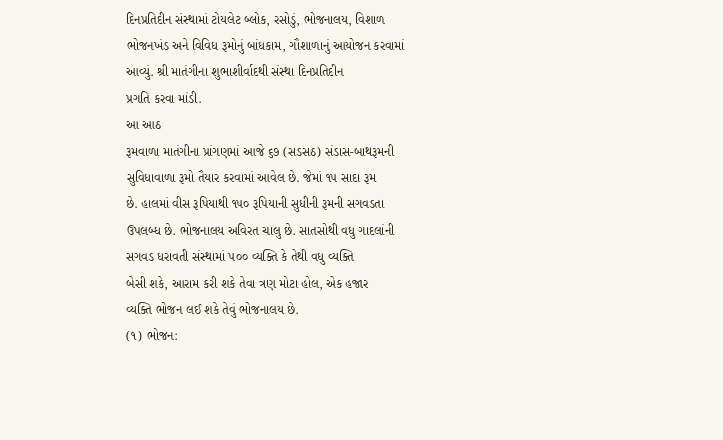દિનપ્રતિદીન સંસ્થામાં ટોયલેટ બ્લોક, રસોડું, ભોજનાલય, વિશાળ
ભોજનખંડ અને વિવિધ રૂમોનું બાંધકામ, ગૌશાળાનું આયોજન કરવામાં
આવ્યું. શ્રી માતંગીના શુભાશીર્વાદથી સંસ્થા દિનપ્રતિદીન
પ્રગતિ કરવા માંડી.
આ આઠ
રૂમવાળા માતંગીના પ્રાંગણમાં આજે ૬૭ (સડસઠ) સંડાસ-બાથરૂમની
સુવિધાવાળા રૂમો તૈયાર કરવામાં આવેલ છે. જેમાં ૧૫ સાદા રૂમ
છે. હાલમાં વીસ રૂપિયાથી ૧૫૦ રૂપિયાની સુધીની રૂમની સગવડતા
ઉપલબ્ધ છે. ભોજનાલય અવિરત ચાલુ છે. સાતસોથી વધુ ગાદલાંની
સગવડ ધરાવતી સંસ્થામાં ૫૦૦ વ્યક્તિ કે તેથી વધુ વ્યક્તિ
બેસી શકે, આરામ કરી શકે તેવા ત્રણ મોટા હોલ, એક હજાર
વ્યક્તિ ભોજન લઈ શકે તેવું ભોજનાલય છે.
(૧) ભોજન: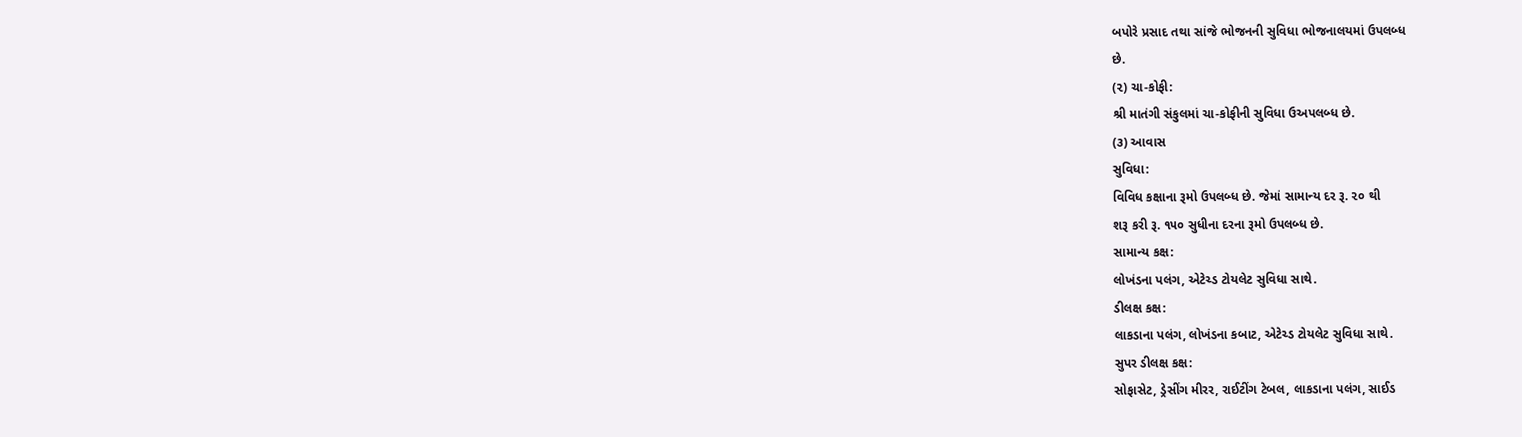બપોરે પ્રસાદ તથા સાંજે ભોજનની સુવિધા ભોજનાલયમાં ઉપલબ્ધ
છે.
(૨) ચા-કોફી:
શ્રી માતંગી સંકુલમાં ચા-કોફીની સુવિધા ઉઅપલબ્ધ છે.
(૩) આવાસ
સુવિધા:
વિવિધ કક્ષાના રૂમો ઉપલબ્ધ છે. જેમાં સામાન્ય દર રૂ. ૨૦ થી
શરૂ કરી રૂ. ૧૫૦ સુધીના દરના રૂમો ઉપલબ્ધ છે.
સામાન્ય કક્ષ:
લોખંડના પલંગ, એટેચ્ડ ટોયલેટ સુવિધા સાથે.
ડીલક્ષ કક્ષ:
લાકડાના પલંગ, લોખંડના કબાટ, એટેચ્ડ ટોયલેટ સુવિધા સાથે.
સુપર ડીલક્ષ કક્ષ:
સોફાસેટ, ડ્રેસીંગ મીરર, રાઈટીંગ ટેબલ, લાકડાના પલંગ, સાઈડ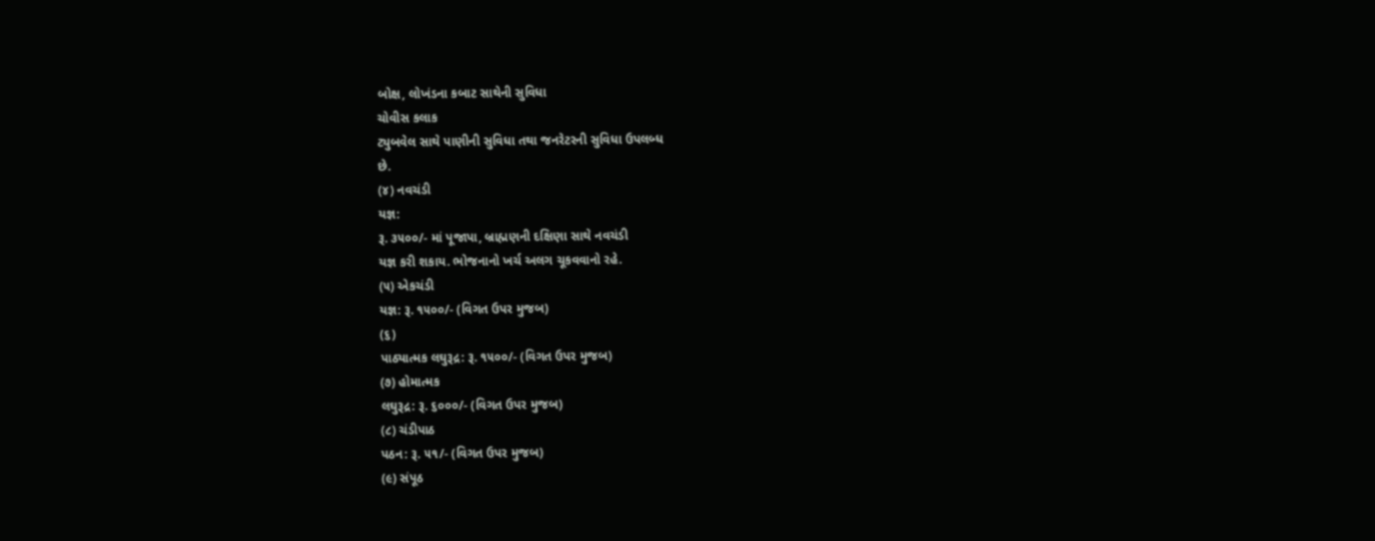બોક્ષ, લોખંડના કબાટ સાથેની સુવિધા
ચોવીસ કલાક
ટ્યુબવેલ સાથે પાણીની સુવિધા તથા જનરેટરની સુવિધા ઉપલબ્ધ
છે.
(૪) નવચંડી
યજ્ઞ:
રૂ. ૩૫૦૦/- માં પૂજાપા, બ્રાહ્મણની દક્ષિણા સાથે નવચંડી
યજ્ઞ કરી શકાય. ભોજનાનો ખર્ચ અલગ ચૂકવવાનો રહે.
(૫) એકચંડી
યજ્ઞ: રૂ. ૧૫૦૦/- (વિગત ઉપર મુજબ)
(૬)
પાઠ્યાત્મક લઘુરૂદ્ર: રૂ. ૧૫૦૦/- (વિગત ઉપર મુજબ)
(૭) હોમાત્મક
લઘુરૂદ્ર: રૂ. ૬૦૦૦/- (વિગત ઉપર મુજબ)
(૮) ચંડીપાઠ
પઠન: રૂ. ૫૧/- (વિગત ઉપર મુજબ)
(૯) સંપૂઠ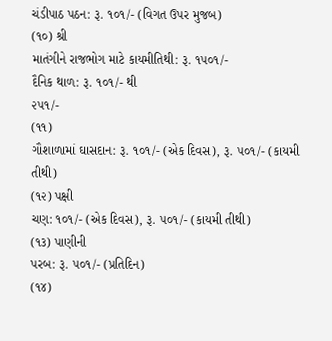ચંડીપાઠ પઠન: રૂ. ૧૦૧/- (વિગત ઉપર મુજબ)
(૧૦) શ્રી
માતંગીને રાજભોગ માટે કાયમીતિથી: રૂ. ૧૫૦૧/-
દૈનિક થાળ: રૂ. ૧૦૧/- થી
૨૫૧/-
(૧૧)
ગૌશાળામાં ઘાસદાન: રૂ. ૧૦૧/- (એક દિવસ), રૂ. ૫૦૧/- (કાયમી
તીથી)
(૧૨) પક્ષી
ચણ: ૧૦૧/- (એક દિવસ), રૂ. ૫૦૧/- (કાયમી તીથી)
(૧૩) પાણીની
પરબ: રૂ. ૫૦૧/- (પ્રતિદિન)
(૧૪)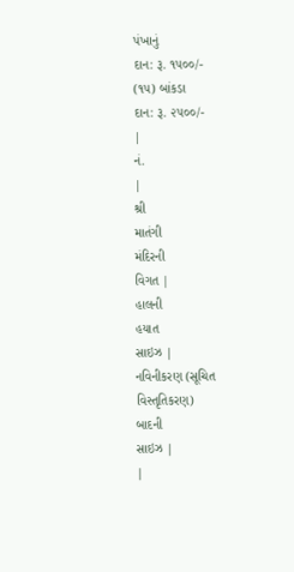પંખાનું
દાન: રૂ. ૧૫૦૦/-
(૧૫) બાંકડા
દાન: રૂ. ૨૫૦૦/-
|
નં.
|
શ્રી
માતંગી
મંદિરની
વિગત |
હાલની
હયાત
સાઇઝ |
નવિનીકરણ (સૂચિત
વિસ્તૃતિકરણ)
બાદની
સાઇઝ |
|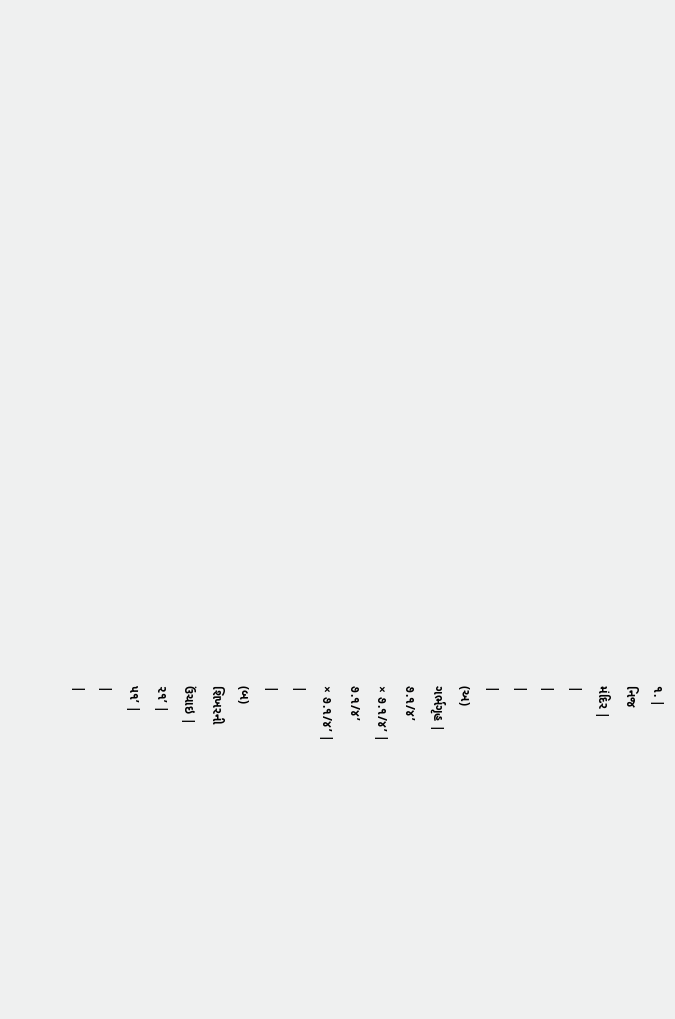૧. |
નિજ
મંદિર |
|
|
|
|
(અ)
ગર્ભગૃહ |
૭.૧/૪’
× ૭.૧/૪’ |
૭.૧/૪’
× ૭.૧/૪’ |
|
|
(બ)
શિખરની
ઉંચાઇ |
૨૧’ |
૫૧’ |
|
|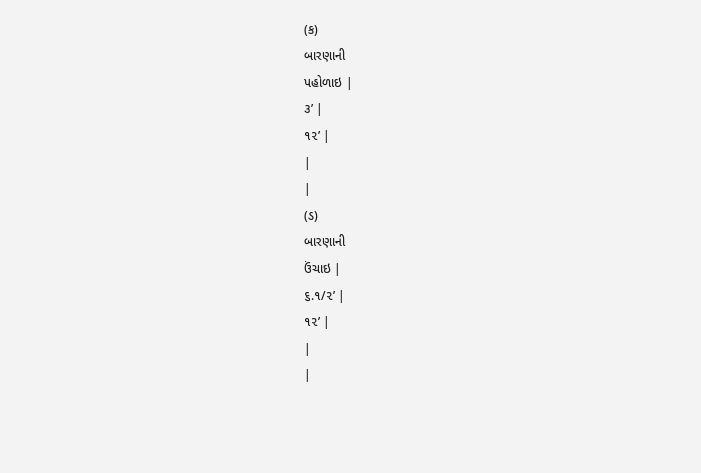(ક)
બારણાની
પહોળાઇ |
૩’ |
૧૨’ |
|
|
(ડ)
બારણાની
ઉંચાઇ |
૬.૧/૨’ |
૧૨’ |
|
|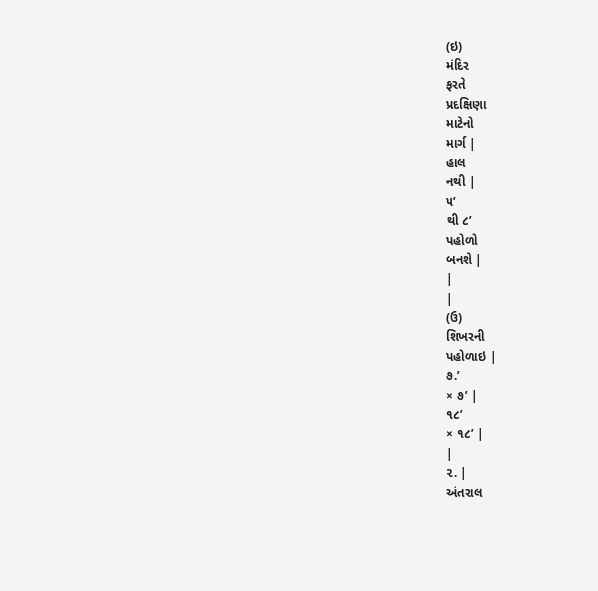(ઇ)
મંદિર
ફરતે
પ્રદક્ષિણા
માટેનો
માર્ગ |
હાલ
નથી |
૫’
થી ૮’
પહોળો
બનશે |
|
|
(ઉ)
શિખરની
પહોળાઇ |
૭.’
× ૭’ |
૧૮’
× ૧૮’ |
|
૨. |
અંતરાલ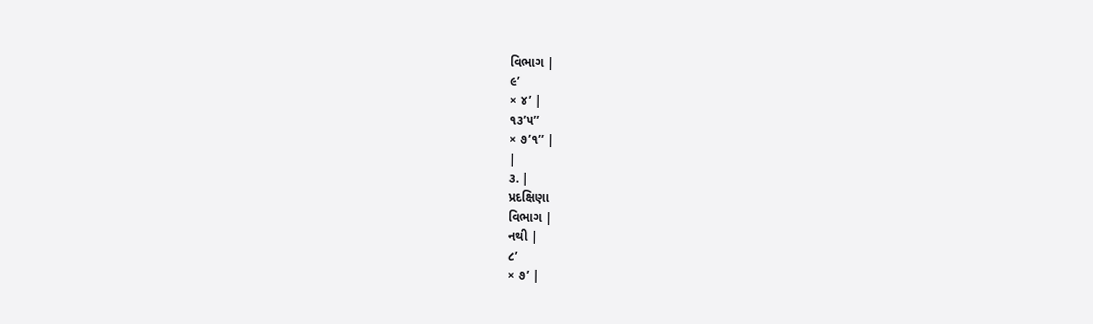વિભાગ |
૯’
× ૪’ |
૧૩’૫’’
× ૭’૧’’ |
|
૩. |
પ્રદક્ષિણા
વિભાગ |
નથી |
૮’
× ૭’ |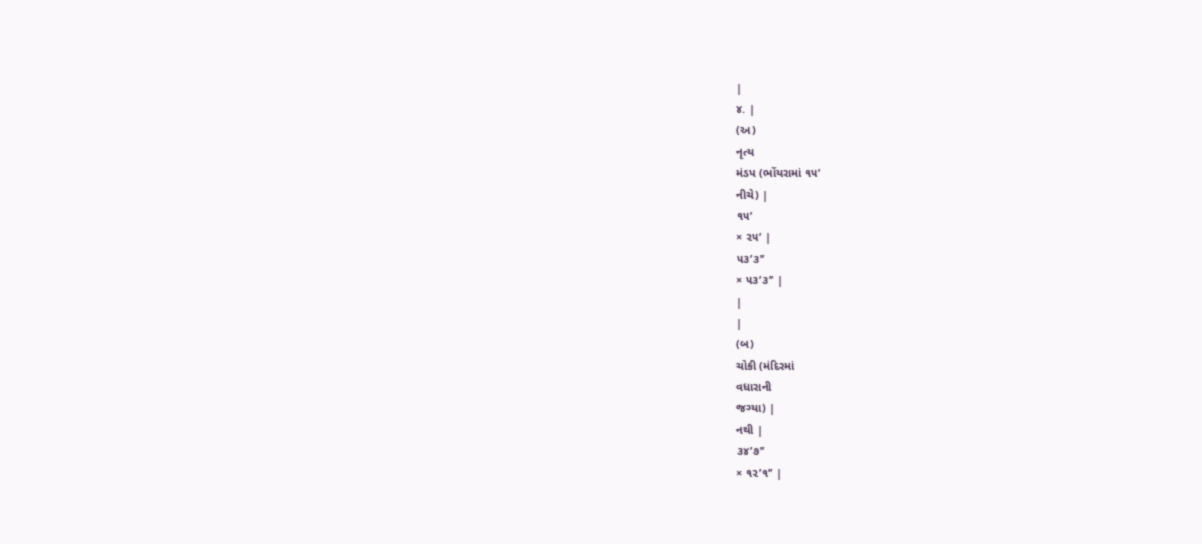|
૪. |
(અ)
નૃત્ય
મંડપ (ભોંયરામાં ૧૫’
નીચે) |
૧૫’
× ૨૫’ |
૫૩’૩’’
× ૫૩’૩’’ |
|
|
(બ)
ચોકી (મંદિરમાં
વધારાની
જગ્યા) |
નથી |
૩૪’૭’’
× ૧૨’૧’’ |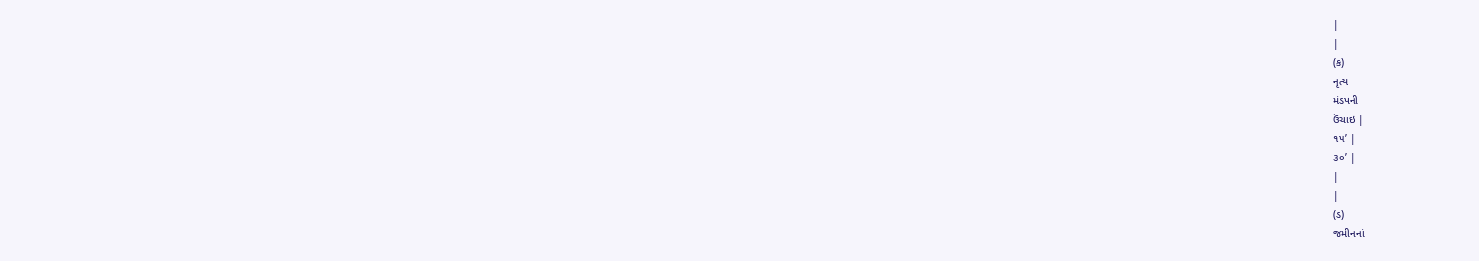|
|
(ક)
નૃત્ય
મંડપની
ઉંચાઇ |
૧૫’ |
૩૦’ |
|
|
(ડ)
જમીનનાં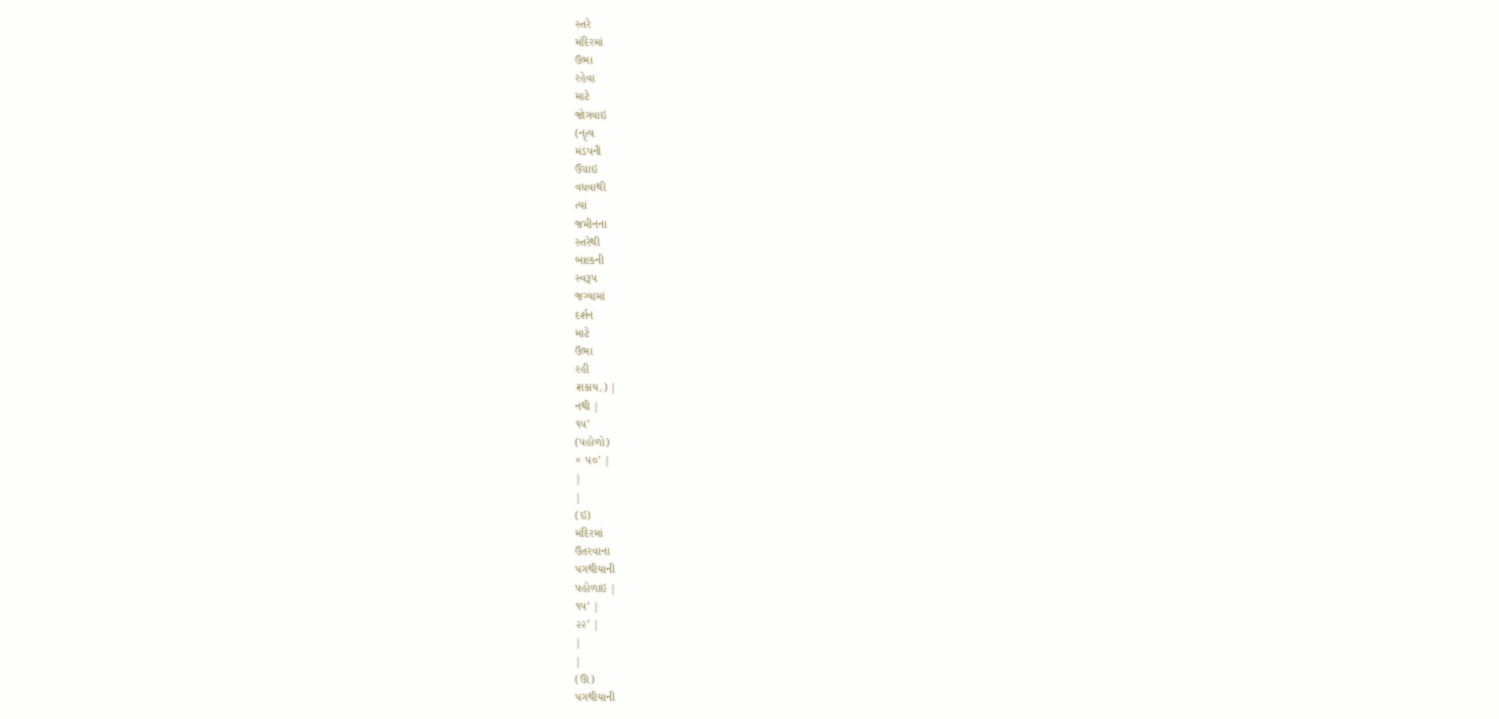સ્તરે
મંદિરમાં
ઉભા
રહેવા
માટે
જોગવાઇ
(નૃત્ય
મંડપની
ઉંચાઇ
વધવાથી
ત્યાં
જમીનના
સ્તરેથી
બાલ્કની
સ્વરૂપ
જગ્યામાં
દર્શન
માટે
ઉભા
રહી
શકાય.) |
નથી |
૧૫’
(પહોળો)
× ૫૦’ |
|
|
(ઇ)
મંદિરમાં
ઉતરવાના
પગથીયાની
પહોળાઇ |
૧૫’ |
૨૨’ |
|
|
(ઊ)
પગથીયાની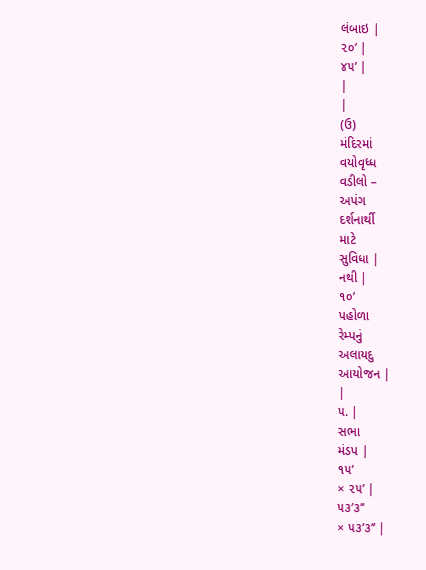લંબાઇ |
૨૦’ |
૪૫’ |
|
|
(ઉ)
મંદિરમાં
વયોવૃધ્ધ
વડીલો –
અપંગ
દર્શનાર્થી
માટે
સુવિધા |
નથી |
૧૦’
પહોળા
રેમ્પનું
અલાયદુ
આયોજન |
|
૫. |
સભા
મંડપ |
૧૫’
× ૨૫’ |
૫૩’૩’’
× ૫૩’૩’’ |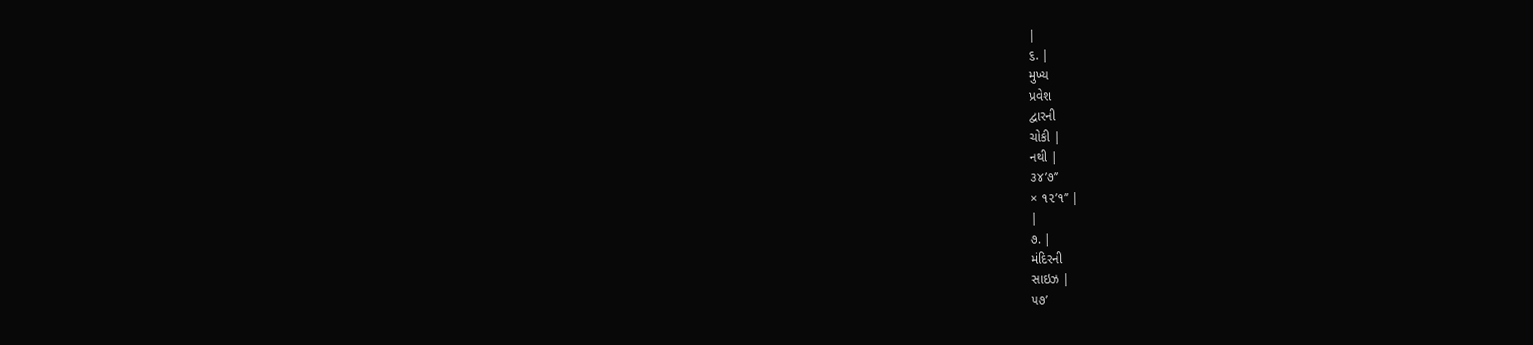|
૬. |
મુખ્ય
પ્રવેશ
દ્વારની
ચોકી |
નથી |
૩૪’૭’’
× ૧૨’૧’’ |
|
૭. |
મંદિરની
સાઇઝ |
૫૭’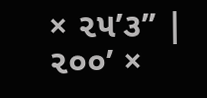× ૨૫’૩’’ |
૨૦૦’ ×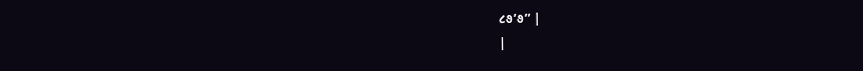૮૭’૭’’ |
|